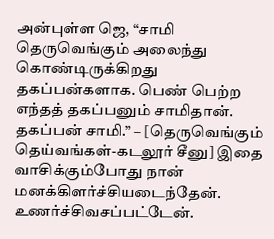அன்புள்ள ஜெ, “சாமி தெருவெங்கும் அலைந்து கொண்டிருக்கிறது தகப்பன்களாக. பெண் பெற்ற எந்தத் தகப்பனும் சாமிதான். தகப்பன் சாமி.” – [தெருவெங்கும் தெய்வங்கள்-கடலூர் சீனு] இதை வாசிக்கும்போது நான் மனக்கிளர்ச்சியடைந்தேன். உணர்ச்சிவசப்பட்டேன்.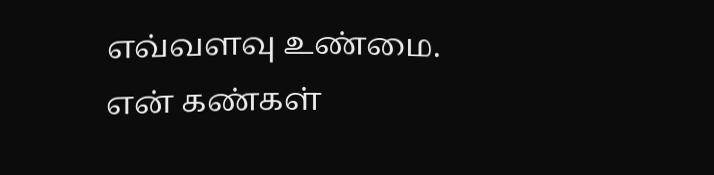எவ்வளவு உண்மை. என் கண்கள்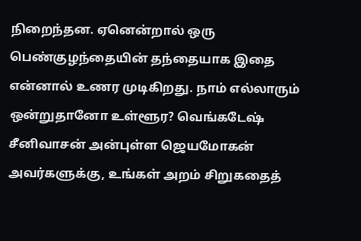நிறைந்தன. ஏனென்றால் ஒரு பெண்குழந்தையின் தந்தையாக இதை என்னால் உணர முடிகிறது. நாம் எல்லாரும் ஒன்றுதானோ உள்ளூர? வெங்கடேஷ் சீனிவாசன் அன்புள்ள ஜெயமோகன் அவர்களுக்கு, உங்கள் அறம் சிறுகதைத்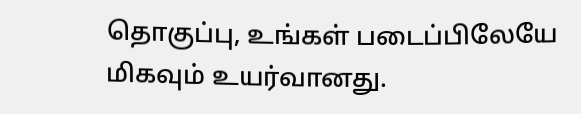தொகுப்பு, உங்கள் படைப்பிலேயே மிகவும் உயர்வானது.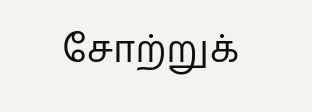சோற்றுக்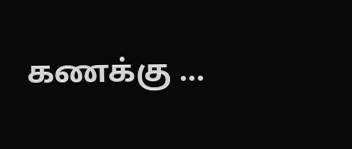கணக்கு …